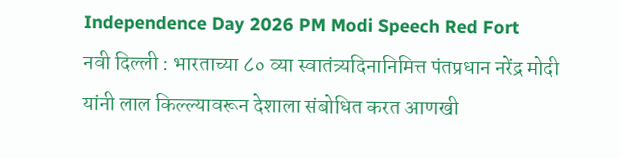Independence Day 2026 PM Modi Speech Red Fort
नवी दिल्ली : भारताच्या ८० व्या स्वातंत्र्यदिनानिमित्त पंतप्रधान नरेंद्र मोदी यांनी लाल किल्ल्यावरून देशाला संबोधित करत आणखी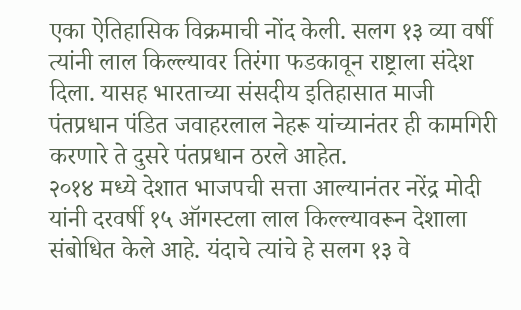एका ऐतिहासिक विक्रमाची नोंद केली. सलग १३ व्या वर्षी त्यांनी लाल किल्ल्यावर तिरंगा फडकावून राष्ट्राला संदेश दिला. यासह भारताच्या संसदीय इतिहासात माजी पंतप्रधान पंडित जवाहरलाल नेहरू यांच्यानंतर ही कामगिरी करणारे ते दुसरे पंतप्रधान ठरले आहेत.
२०१४ मध्ये देशात भाजपची सत्ता आल्यानंतर नरेंद्र मोदी यांनी दरवर्षी १५ ऑगस्टला लाल किल्ल्यावरून देशाला संबोधित केले आहे. यंदाचे त्यांचे हे सलग १३ वे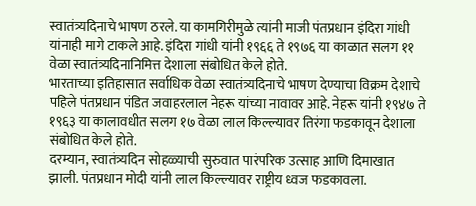स्वातंत्र्यदिनाचे भाषण ठरले. या कामगिरीमुळे त्यांनी माजी पंतप्रधान इंदिरा गांधी यांनाही मागे टाकले आहे. इंदिरा गांधी यांनी १९६६ ते १९७६ या काळात सलग ११ वेळा स्वातंत्र्यदिनानिमित्त देशाला संबोधित केले होते.
भारताच्या इतिहासात सर्वाधिक वेळा स्वातंत्र्यदिनाचे भाषण देण्याचा विक्रम देशाचे पहिले पंतप्रधान पंडित जवाहरलाल नेहरू यांच्या नावावर आहे. नेहरू यांनी १९४७ ते १९६३ या कालावधीत सलग १७ वेळा लाल किल्ल्यावर तिरंगा फडकावून देशाला संबोधित केले होते.
दरम्यान, स्वातंत्र्यदिन सोहळ्याची सुरुवात पारंपरिक उत्साह आणि दिमाखात झाली. पंतप्रधान मोदी यांनी लाल किल्ल्यावर राष्ट्रीय ध्वज फडकावला.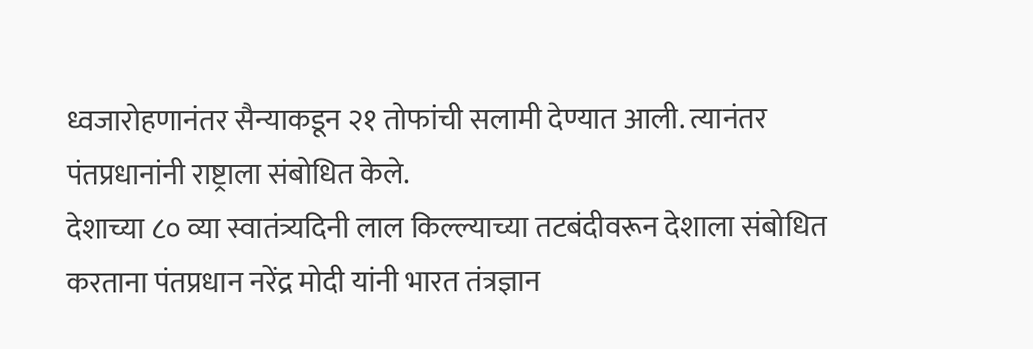ध्वजारोहणानंतर सैन्याकडून २१ तोफांची सलामी देण्यात आली. त्यानंतर पंतप्रधानांनी राष्ट्राला संबोधित केले.
देशाच्या ८० व्या स्वातंत्र्यदिनी लाल किल्ल्याच्या तटबंदीवरून देशाला संबोधित करताना पंतप्रधान नरेंद्र मोदी यांनी भारत तंत्रज्ञान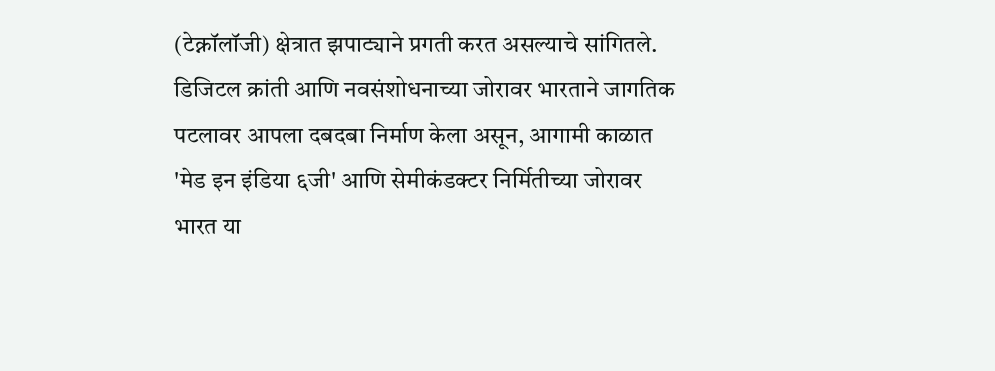(टेक्नॉलॉजी) क्षेत्रात झपाट्याने प्रगती करत असल्याचे सांगितले. डिजिटल क्रांती आणि नवसंशोधनाच्या जोरावर भारताने जागतिक पटलावर आपला दबदबा निर्माण केला असून, आगामी काळात 'मेड इन इंडिया ६जी' आणि सेमीकंडक्टर निर्मितीच्या जोरावर भारत या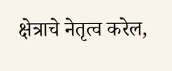क्षेत्राचे नेतृत्व करेल,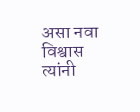असा नवा विश्वास त्यांनी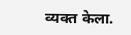व्यक्त केला.